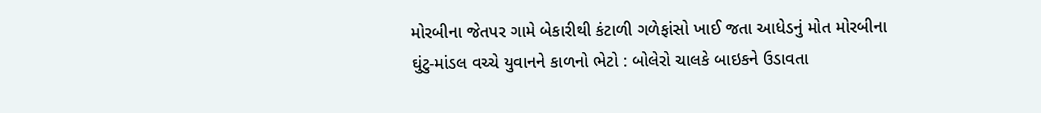મોરબીના જેતપર ગામે બેકારીથી કંટાળી ગળેફાંસો ખાઈ જતા આધેડનું મોત મોરબીના ઘુંટુ-માંડલ વચ્ચે યુવાનને કાળનો ભેટો : બોલેરો ચાલકે બાઇકને ઉડાવતા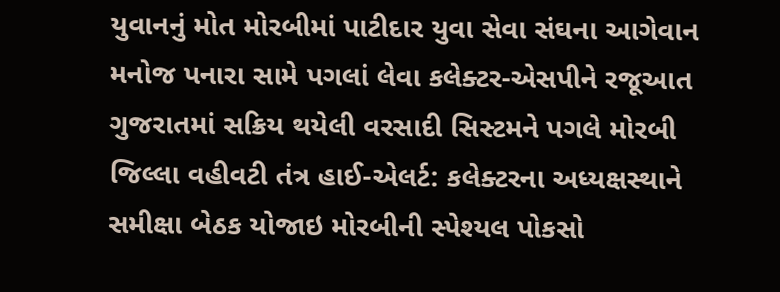યુવાનનું મોત મોરબીમાં પાટીદાર યુવા સેવા સંઘના આગેવાન મનોજ પનારા સામે પગલાં લેવા કલેક્ટર-એસપીને રજૂઆત ગુજરાતમાં સક્રિય થયેલી વરસાદી સિસ્ટમને પગલે મોરબી જિલ્લા વહીવટી તંત્ર હાઈ-એલર્ટ: કલેક્ટરના અધ્યક્ષસ્થાને સમીક્ષા બેઠક યોજાઇ મોરબીની સ્પેશ્યલ પોકસો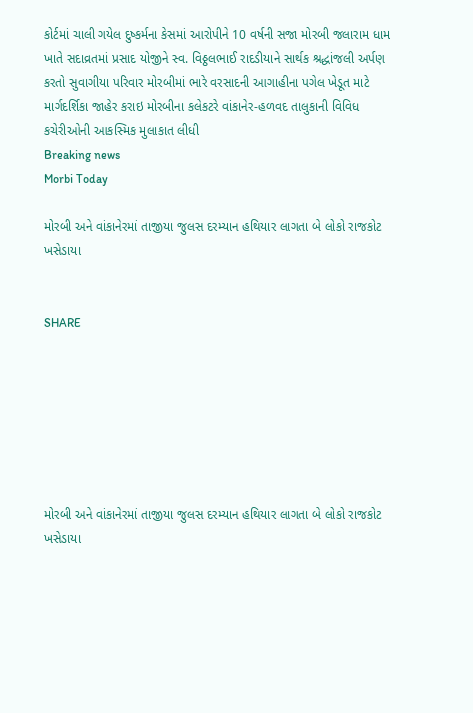કોર્ટમાં ચાલી ગયેલ દુષ્કર્મના કેસમાં આરોપીને 10 વર્ષની સજા મોરબી જલારામ ધામ ખાતે સદાવ્રતમાં પ્રસાદ યોજીને સ્વ. વિઠ્ઠલભાઈ રાદડીયાને સાર્થક શ્રદ્ધાંજલી અર્પણ કરતો સુવાગીયા પરિવાર મોરબીમાં ભારે વરસાદની આગાહીના પગેલ ખેડૂત માટે માર્ગદર્શિકા જાહેર કરાઇ મોરબીના કલેકટરે વાંકાનેર-હળવદ તાલુકાની વિવિધ કચેરીઓની આકસ્મિક મુલાકાત લીધી
Breaking news
Morbi Today

મોરબી અને વાંકાનેરમાં તાજીયા જુલસ દરમ્યાન હથિયાર લાગતા બે લોકો રાજકોટ ખસેડાયા


SHARE







મોરબી અને વાંકાનેરમાં તાજીયા જુલસ દરમ્યાન હથિયાર લાગતા બે લોકો રાજકોટ ખસેડાયા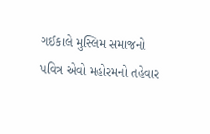ગઈકાલે મુસ્લિમ સમાજનો પવિત્ર એવો મહોરમનો તહેવાર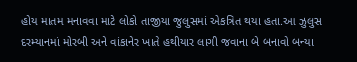હોય માતમ મનાવવા માટે લોકો તાજીયા જુલુસમાં એકત્રિત થયા હતા.આ ઝુલુસ દરમ્યાનમાં મોરબી અને વાંકાનેર ખાતે હથીયાર લાગી જવાના બે બનાવો બન્યા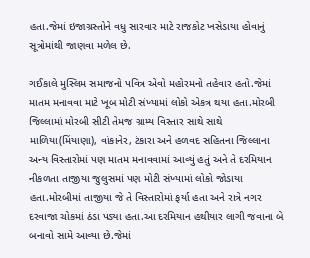હતા.જેમાં ઇજાગ્રસ્તોને વધુ સારવાર માટે રાજકોટ ખસેડાયા હોવાનું સૂત્રોમાંથી જાણવા મળેલ છે.

ગઈકાલે મુસ્લિમ સમાજનો પવિત્ર એવો મહોરમનો તહેવાર હતો.જેમાં માતમ મનાવવા માટે ખૂબ મોટી સંખ્યામાં લોકો એકત્ર થયા હતા.મોરબી જિલ્લામાં મોરબી સીટી તેમજ ગ્રામ્ય વિસ્તાર સાથે સાથે માળિયા(મિંયાણા), વાંકાનેર, ટંકારા અને હળવદ સહિતના જિલ્લાના અન્ય વિસ્તારોમાં પણ માતમ મનાવવામાં આવ્યું હતું અને તે દરમિયાન નીકળતા તાજીયા જુલુસમાં પણ મોટી સંખ્યામાં લોકો જોડાયા હતા.મોરબીમાં તાજીયા જે તે વિસ્તારોમાં ફર્યા હતા અને રાત્રે નગર દરવાજા ચોકમાં ઠંડા પડ્યા હતા.આ દરમિયાન હથીયાર લાગી જવાના બે બનાવો સામે આવ્યા છે.જેમાં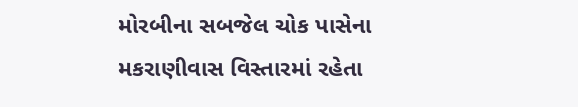મોરબીના સબજેલ ચોક પાસેના મકરાણીવાસ વિસ્તારમાં રહેતા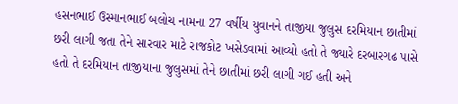હસનભાઈ ઉસ્માનભાઈ બલોચ નામના 27 વર્ષીય યુવાનને તાજીયા જુલુસ દરમિયાન છાતીમાં છરી લાગી જતા તેને સારવાર માટે રાજકોટ ખસેડવામાં આવ્યો હતો તે જ્યારે દરબારગઢ પાસે હતો તે દરમિયાન તાજીયાના જુલુસમાં તેને છાતીમાં છરી લાગી ગઈ હતી અને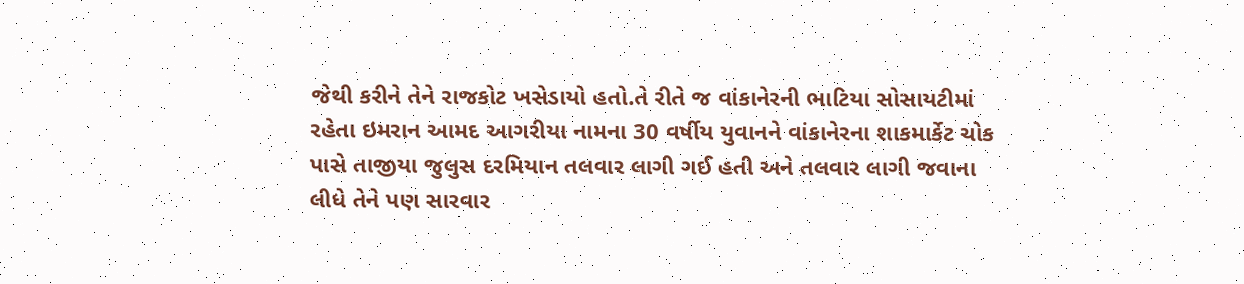જેથી કરીને તેને રાજકોટ ખસેડાયો હતો.તે રીતે જ વાંકાનેરની ભાટિયા સોસાયટીમાં રહેતા ઇમરાન આમદ આગરીયા નામના 30 વર્ષીય યુવાનને વાંકાનેરના શાકમાર્કેટ ચોક પાસે તાજીયા જુલુસ દરમિયાન તલવાર લાગી ગઈ હતી અને તલવાર લાગી જવાના લીધે તેને પણ સારવાર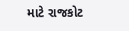માટે રાજકોટ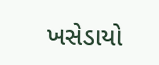ખસેડાયો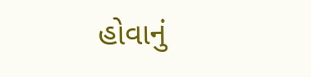હોવાનું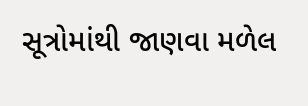સૂત્રોમાંથી જાણવા મળેલ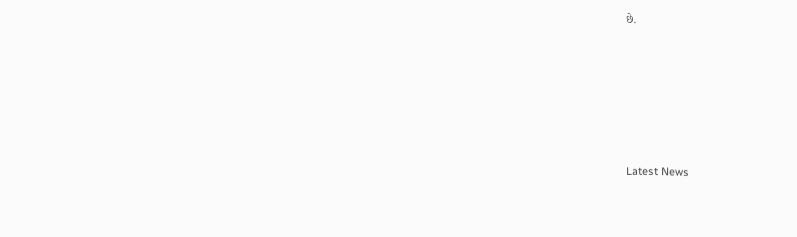છે.






Latest News